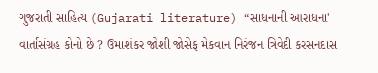ગુજરાતી સાહિત્ય (Gujarati literature) “સાધનાની આરાધના' વાર્તાસંગ્રહ કોનો છે ? ઉમાશંકર જોશી જોસેફ મેકવાન નિરંજન ત્રિવેદી કરસનદાસ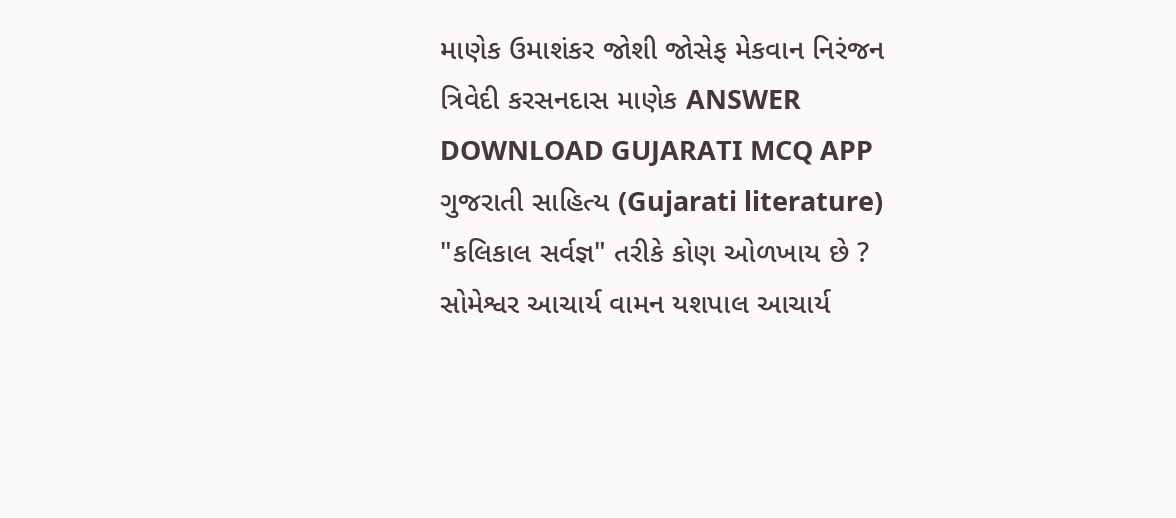માણેક ઉમાશંકર જોશી જોસેફ મેકવાન નિરંજન ત્રિવેદી કરસનદાસ માણેક ANSWER DOWNLOAD GUJARATI MCQ APP
ગુજરાતી સાહિત્ય (Gujarati literature) "કલિકાલ સર્વજ્ઞ" તરીકે કોણ ઓળખાય છે ? સોમેશ્વર આચાર્ય વામન યશપાલ આચાર્ય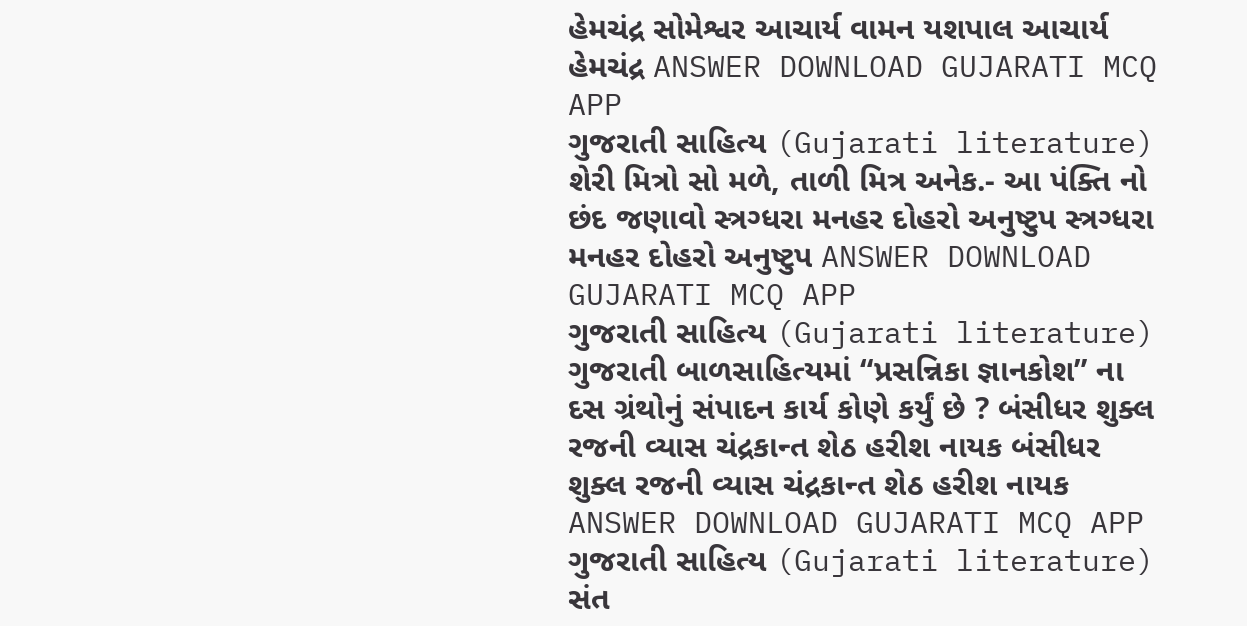હેમચંદ્ર સોમેશ્વર આચાર્ય વામન યશપાલ આચાર્ય હેમચંદ્ર ANSWER DOWNLOAD GUJARATI MCQ APP
ગુજરાતી સાહિત્ય (Gujarati literature) શેરી મિત્રો સો મળે, તાળી મિત્ર અનેક.- આ પંક્તિ નો છંદ જણાવો સ્ત્રગ્ધરા મનહર દોહરો અનુષ્ટુપ સ્ત્રગ્ધરા મનહર દોહરો અનુષ્ટુપ ANSWER DOWNLOAD GUJARATI MCQ APP
ગુજરાતી સાહિત્ય (Gujarati literature) ગુજરાતી બાળસાહિત્યમાં “પ્રસન્નિકા જ્ઞાનકોશ” ના દસ ગ્રંથોનું સંપાદન કાર્ય કોણે કર્યું છે ? બંસીધર શુક્લ રજની વ્યાસ ચંદ્રકાન્ત શેઠ હરીશ નાયક બંસીધર શુક્લ રજની વ્યાસ ચંદ્રકાન્ત શેઠ હરીશ નાયક ANSWER DOWNLOAD GUJARATI MCQ APP
ગુજરાતી સાહિત્ય (Gujarati literature) સંત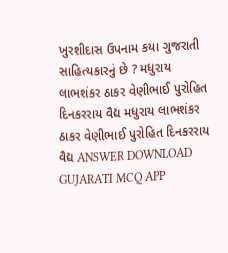ખુરશીદાસ ઉપનામ કયા ગુજરાતી સાહિત્યકારનું છે ? મધુરાય લાભશંકર ઠાકર વેણીભાઈ પુરોહિત દિનકરરાય વૈદ્ય મધુરાય લાભશંકર ઠાકર વેણીભાઈ પુરોહિત દિનકરરાય વૈદ્ય ANSWER DOWNLOAD GUJARATI MCQ APP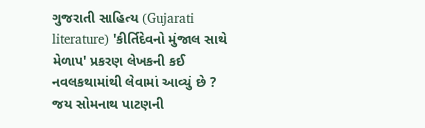ગુજરાતી સાહિત્ય (Gujarati literature) 'કીર્તિદેવનો મુંજાલ સાથે મેળાપ' પ્રકરણ લેખકની કઈ નવલકથામાંથી લેવામાં આવ્યું છે ? જય સોમનાથ પાટણની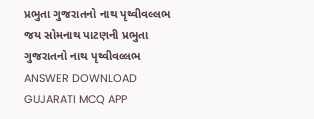પ્રભુતા ગુજરાતનો નાથ પૃથ્વીવલ્લભ જય સોમનાથ પાટણની પ્રભુતા ગુજરાતનો નાથ પૃથ્વીવલ્લભ ANSWER DOWNLOAD GUJARATI MCQ APP